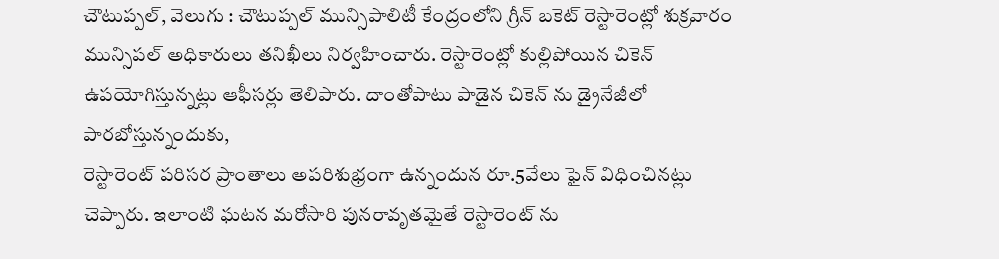చౌటుప్పల్, వెలుగు : చౌటుప్పల్ మున్సిపాలిటీ కేంద్రంలోని గ్రీన్ బకెట్ రెస్టారెంట్లో శుక్రవారం మున్సిపల్ అధికారులు తనిఖీలు నిర్వహించారు. రెస్టారెంట్లో కుల్లిపోయిన చికెన్ ఉపయోగిస్తున్నట్లు ఆఫీసర్లు తెలిపారు. దాంతోపాటు పాడైన చికెన్ ను డ్రైనేజీలో పారబోస్తున్నందుకు,
రెస్టారెంట్ పరిసర ప్రాంతాలు అపరిశుభ్రంగా ఉన్నందున రూ.5వేలు ఫైన్ విధించినట్లు చెప్పారు. ఇలాంటి ఘటన మరోసారి పునరావృతమైతే రెస్టారెంట్ ను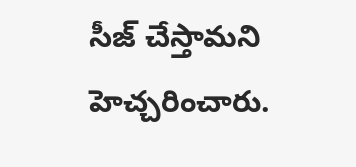సీజ్ చేస్తామని హెచ్చరించారు.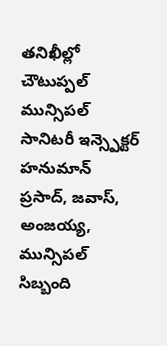తనిఖీల్లో చౌటుప్పల్ మున్సిపల్ సానిటరీ ఇన్స్పెక్టర్ హనుమాన్ ప్రసాద్, జవాస్, అంజయ్య, మున్సిపల్ సిబ్బంది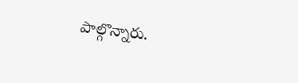పాల్గొన్నారు.